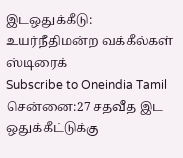இடஒதுக்கீடு: உயர்நீதிமன்ற வக்கீல்கள் ஸ்டிரைக்
Subscribe to Oneindia Tamil
சென்னை:27 சதவீத இட ஒதுக்கீட்டுக்கு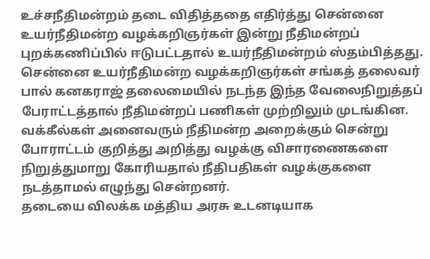உச்சநீதிமன்றம் தடை விதித்ததை எதிர்த்து சென்னை உயர்நீதிமன்ற வழக்கறிஞர்கள் இன்று நீதிமன்றப் புறக்கணிப்பில் ஈடுபட்டதால் உயர்நீதிமன்றம் ஸ்தம்பித்தது.
சென்னை உயர்நீதிமன்ற வழக்கறிஞர்கள் சங்கத் தலைவர் பால் கனகராஜ் தலைமையில் நடந்த இந்த வேலைநிறுத்தப் பேராட்டத்தால் நீதிமன்றப் பணிகள் முற்றிலும் முடங்கின.
வக்கீல்கள் அனைவரும் நீதிமன்ற அறைக்கும் சென்று போராட்டம் குறித்து அறித்து வழக்கு விசாரணைகளை நிறுத்துமாறு கோரியதால் நீதிபதிகள் வழக்குகளை நடத்தாமல் எழுந்து சென்றனர்.
தடையை விலக்க மத்திய அரசு உடனடியாக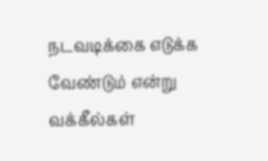நடவடிக்கை எடுக்க வேண்டும் என்று வக்கீல்கள்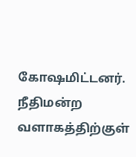கோஷமிட்டனர். நீதிமன்ற வளாகத்திற்குள்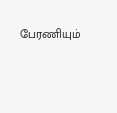பேரணியும்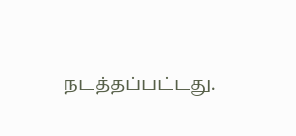நடத்தப்பட்டது.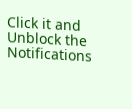Click it and Unblock the Notifications